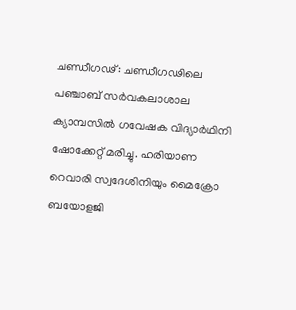ചണ്ഡീഗഢ്: ചണ്ഡീഗഢിലെ പഞ്ചാബ് സർവകലാശാല ക്യാമ്പസിൽ ഗവേഷക വിദ്യാർഥിനി ഷോക്കേറ്റ് മരിച്ചു. ഹരിയാണ റെവാരി സ്വദേശിനിയും മൈക്രോ ബയോളജി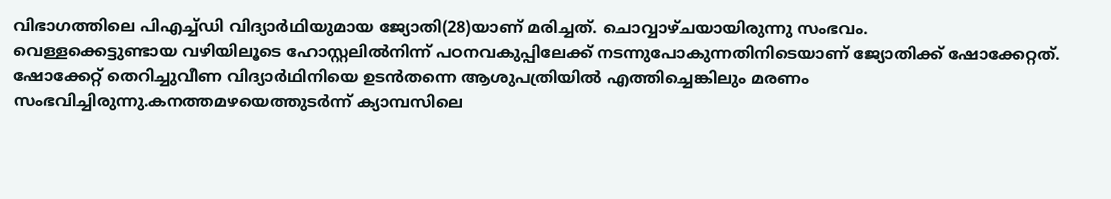വിഭാഗത്തിലെ പിഎച്ച്ഡി വിദ്യാർഥിയുമായ ജ്യോതി(28)യാണ് മരിച്ചത്. ചൊവ്വാഴ്ചയായിരുന്നു സംഭവം.
വെള്ളക്കെട്ടുണ്ടായ വഴിയിലൂടെ ഹോസ്റ്റലിൽനിന്ന് പഠനവകുപ്പിലേക്ക് നടന്നുപോകുന്നതിനിടെയാണ് ജ്യോതിക്ക് ഷോക്കേറ്റത്. ഷോക്കേറ്റ് തെറിച്ചുവീണ വിദ്യാർഥിനിയെ ഉടൻതന്നെ ആശുപത്രിയിൽ എത്തിച്ചെങ്കിലും മരണം സംഭവിച്ചിരുന്നു.കനത്തമഴയെത്തുടർന്ന് ക്യാമ്പസിലെ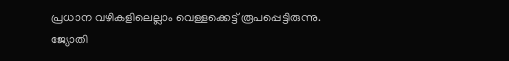പ്രധാന വഴികളിലെല്ലാം വെള്ളക്കെട്ട് രൂപപ്പെട്ടിരുന്നു. ജ്യോതി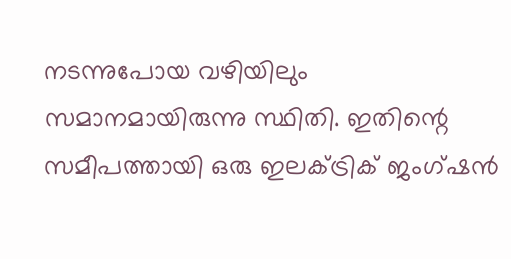നടന്നുപോയ വഴിയിലും സമാനമായിരുന്നു സ്ഥിതി. ഇതിന്റെ സമീപത്തായി ഒരു ഇലക്ട്രിക് ജംഗ്ഷൻ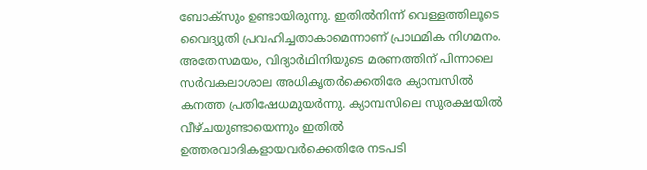ബോക്സും ഉണ്ടായിരുന്നു. ഇതിൽനിന്ന് വെള്ളത്തിലൂടെ വൈദ്യുതി പ്രവഹിച്ചതാകാമെന്നാണ് പ്രാഥമിക നിഗമനം.
അതേസമയം, വിദ്യാർഥിനിയുടെ മരണത്തിന് പിന്നാലെ സർവകലാശാല അധികൃതർക്കെതിരേ ക്യാമ്പസിൽ കനത്ത പ്രതിഷേധമുയർന്നു. ക്യാമ്പസിലെ സുരക്ഷയിൽ വീഴ്ചയുണ്ടായെന്നും ഇതിൽ ഉത്തരവാദികളായവർക്കെതിരേ നടപടി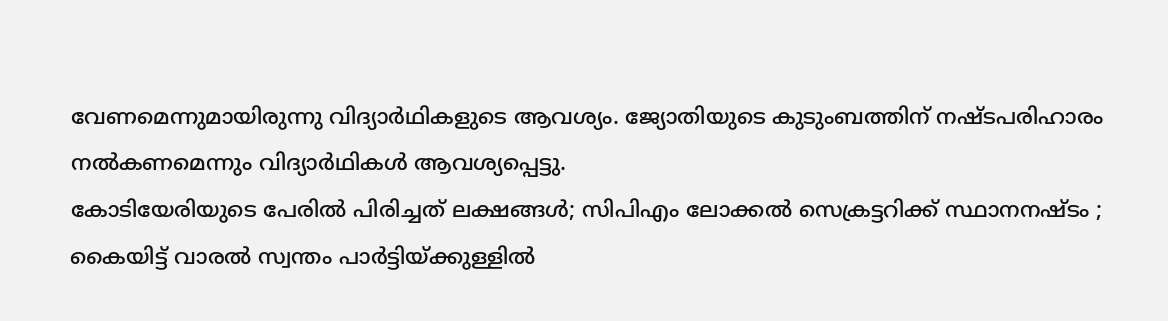വേണമെന്നുമായിരുന്നു വിദ്യാർഥികളുടെ ആവശ്യം. ജ്യോതിയുടെ കുടുംബത്തിന് നഷ്ടപരിഹാരം നൽകണമെന്നും വിദ്യാർഥികൾ ആവശ്യപ്പെട്ടു.
കോടിയേരിയുടെ പേരിൽ പിരിച്ചത് ലക്ഷങ്ങൾ; സിപിഎം ലോക്കൽ സെക്രട്ടറിക്ക് സ്ഥാനനഷ്ടം ; കൈയിട്ട് വാരൽ സ്വന്തം പാർട്ടിയ്ക്കുള്ളിൽ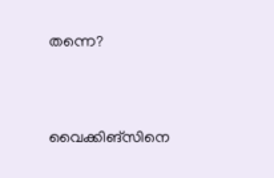തന്നെ?


വൈക്കിങ്സിനെ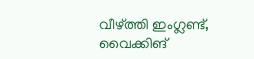വീഴ്ത്തി ഇംഗ്ലണ്ട്, വൈക്കിങ്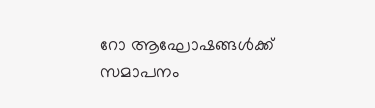റോ ആഘോഷങ്ങൾക്ക് സമാപനം